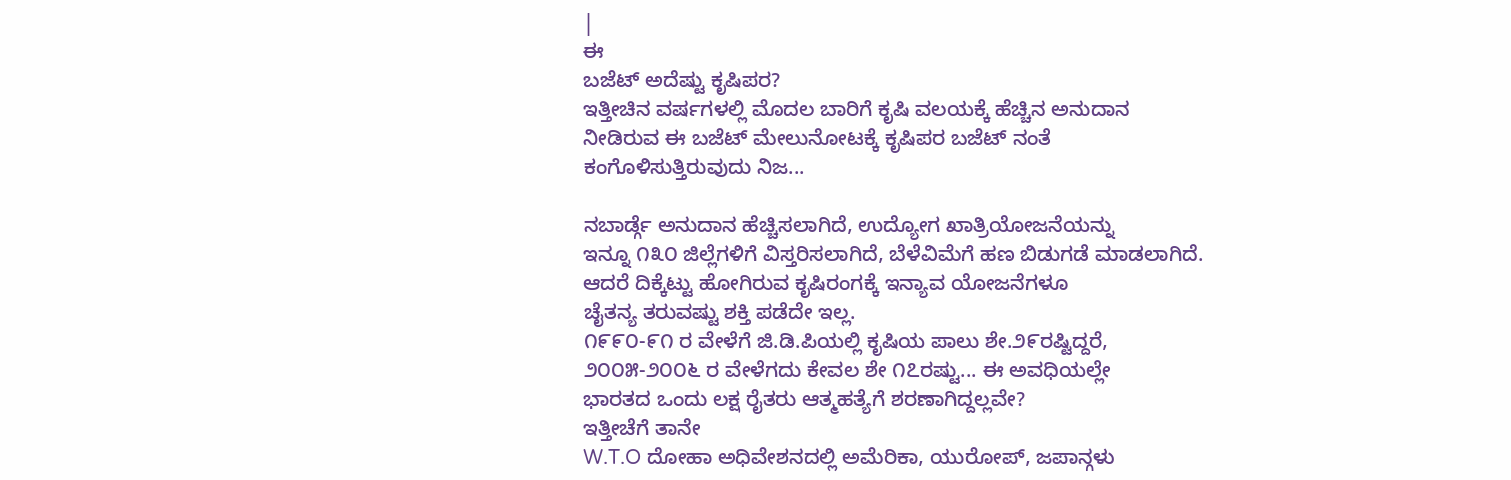|
ಈ
ಬಜೆಟ್ ಅದೆಷ್ಟು ಕೃಷಿಪರ?
ಇತ್ತೀಚಿನ ವರ್ಷಗಳಲ್ಲಿ ಮೊದಲ ಬಾರಿಗೆ ಕೃಷಿ ವಲಯಕ್ಕೆ ಹೆಚ್ಚಿನ ಅನುದಾನ
ನೀಡಿರುವ ಈ ಬಜೆಟ್ ಮೇಲುನೋಟಕ್ಕೆ ಕೃಷಿಪರ ಬಜೆಟ್ ನಂತೆ
ಕಂಗೊಳಿಸುತ್ತಿರುವುದು ನಿಜ...

ನಬಾರ್ಡ್ಗೆ ಅನುದಾನ ಹೆಚ್ಚಿಸಲಾಗಿದೆ, ಉದ್ಯೋಗ ಖಾತ್ರಿಯೋಜನೆಯನ್ನು
ಇನ್ನೂ ೧೩೦ ಜಿಲ್ಲೆಗಳಿಗೆ ವಿಸ್ತರಿಸಲಾಗಿದೆ, ಬೆಳೆವಿಮೆಗೆ ಹಣ ಬಿಡುಗಡೆ ಮಾಡಲಾಗಿದೆ.
ಆದರೆ ದಿಕ್ಕೆಟ್ಟು ಹೋಗಿರುವ ಕೃಷಿರಂಗಕ್ಕೆ ಇನ್ಯಾವ ಯೋಜನೆಗಳೂ
ಚೈತನ್ಯ ತರುವಷ್ಟು ಶಕ್ತಿ ಪಡೆದೇ ಇಲ್ಲ.
೧೯೯೦-೯೧ ರ ವೇಳೆಗೆ ಜಿ.ಡಿ.ಪಿಯಲ್ಲಿ ಕೃಷಿಯ ಪಾಲು ಶೇ.೨೯ರಷ್ಟಿದ್ದರೆ,
೨೦೦೫-೨೦೦೬ ರ ವೇಳೆಗದು ಕೇವಲ ಶೇ ೧೭ರಷ್ಟು... ಈ ಅವಧಿಯಲ್ಲೇ
ಭಾರತದ ಒಂದು ಲಕ್ಷ ರೈತರು ಆತ್ಮಹತ್ಯೆಗೆ ಶರಣಾಗಿದ್ದಲ್ಲವೇ?
ಇತ್ತೀಚೆಗೆ ತಾನೇ
W.T.O ದೋಹಾ ಅಧಿವೇಶನದಲ್ಲಿ ಅಮೆರಿಕಾ, ಯುರೋಪ್, ಜಪಾನ್ಗಳು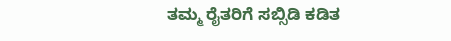ತಮ್ಮ ರೈತರಿಗೆ ಸಬ್ಸಿಡಿ ಕಡಿತ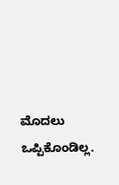ಮೊದಲು ಒಪ್ಪಿಕೊಂಡಿಲ್ಲ.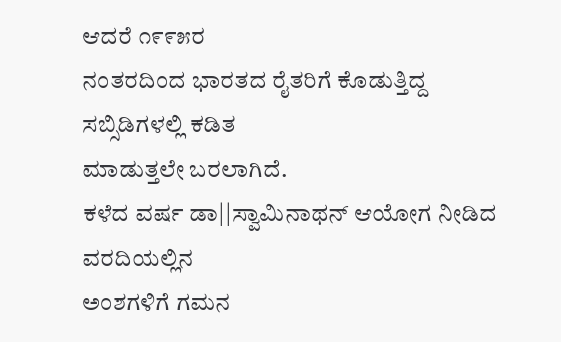ಆದರೆ ೧೯೯೫ರ
ನಂತರದಿಂದ ಭಾರತದ ರೈತರಿಗೆ ಕೊಡುತ್ತಿದ್ದ ಸಬ್ಸಿಡಿಗಳಲ್ಲಿ ಕಡಿತ
ಮಾಡುತ್ತಲೇ ಬರಲಾಗಿದೆ.
ಕಳೆದ ವರ್ಷ ಡಾ||ಸ್ವಾಮಿನಾಥನ್ ಆಯೋಗ ನೀಡಿದ ವರದಿಯಲ್ಲಿನ
ಅಂಶಗಳಿಗೆ ಗಮನ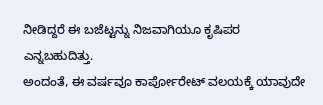ನೀಡಿದ್ದರೆ ಈ ಬಜೆಟ್ಟನ್ನು ನಿಜವಾಗಿಯೂ ಕೃಷಿಪರ
ಎನ್ನಬಹುದಿತ್ತು.
ಅಂದಂತೆ, ಈ ವರ್ಷವೂ ಕಾರ್ಪೋರೇಟ್ ವಲಯಕ್ಕೆ ಯಾವುದೇ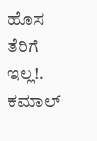ಹೊಸ
ತೆರಿಗೆ ಇಲ್ಲ!.
ಕಮಾಲ್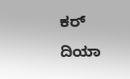ಕರ್ ದಿಯಾ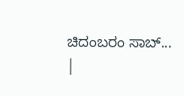ಚಿದಂಬರಂ ಸಾಬ್...
|